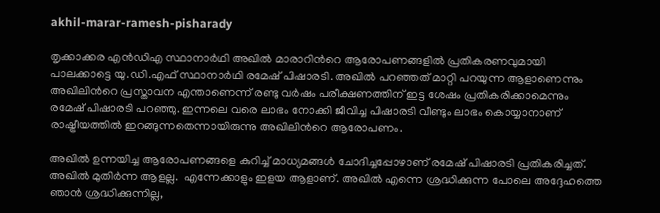akhil-marar-ramesh-pisharady

തൃക്കാക്കര എന്‍ഡിഎ സ്ഥാനാര്‍ഥി അഖിൽ മാരാറിന്‍റെ ആരോപണങ്ങളില്‍ പ്രതികരണവുമായി പാലക്കാട്ടെ യു.ഡി.എഫ് സ്ഥാനാര്‍ഥി രമേഷ് പിഷാരടി. അഖില്‍ പറഞ്ഞത് മാറ്റി പറയുന്ന ആളാണെന്നും അഖിലിന്‍റെ പ്രസ്താവന എന്താണെന്ന് രണ്ടു വര്‍ഷം പരീക്ഷണത്തിന് ഇട്ട ശേഷം പ്രതികരിക്കാമെന്നും രമേഷ് പിഷാരടി പറഞ്ഞു. ഇന്നലെ വരെ ലാഭം നോക്കി ജീവിച്ച പിഷാരടി വീണ്ടും ലാഭം കൊയ്യാനാണ് രാഷ്ട്രീയത്തിൽ ഇറങ്ങുന്നതെന്നായിരുന്നു അഖിലിന്‍റെ ആരോപണം.

അഖില്‍ ഉന്നയിച്ച ആരോപണങ്ങളെ കുറിച്ച് മാധ്യമങ്ങള്‍ ചോദിച്ചപ്പോഴാണ് രമേഷ് പിഷാരടി പ്രതികരിച്ചത്. അഖില്‍ മുതിര്‍ന്ന ആളല്ല.  എന്നേക്കാളും ഇളയ ആളാണ്. അഖില്‍ എന്നെ ശ്രദ്ധിക്കുന്ന പോലെ അദ്ദേഹത്തെ ഞാന്‍ ശ്രദ്ധിക്കുന്നില്ല,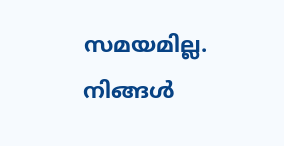സമയമില്ല. നിങ്ങള്‍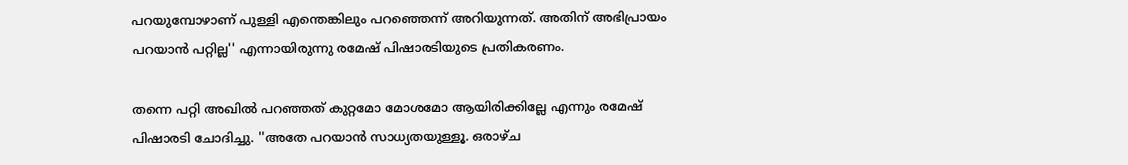പറയുമ്പോഴാണ് പുള്ളി എന്തെങ്കിലും പറഞ്ഞെന്ന് അറിയുന്നത്. അതിന് അഭിപ്രായം പറയാന്‍ പറ്റില്ല'' എന്നായിരുന്നു രമേഷ് പിഷാരടിയുടെ പ്രതികരണം.

തന്നെ പറ്റി അഖില്‍ പറഞ്ഞത് കുറ്റമോ മോശമോ ആയിരിക്കില്ലേ എന്നും രമേഷ് പിഷാരടി ചോദിച്ചു. ''അതേ പറയാന്‍ സാധ്യതയുള്ളൂ. ഒരാഴ്ച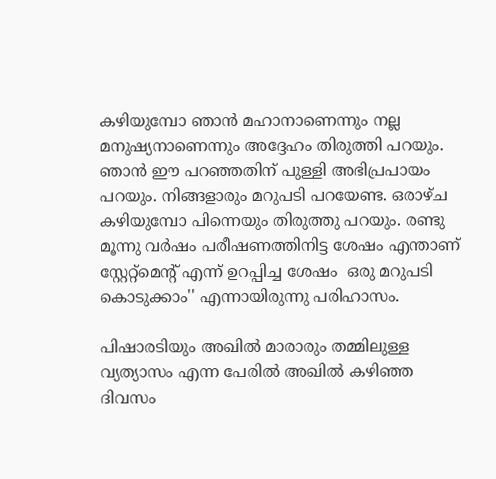കഴിയുമ്പോ ഞാന്‍ മഹാനാണെന്നും നല്ല മനുഷ്യനാണെന്നും അദ്ദേഹം തിരുത്തി പറയും. ഞാന്‍ ഈ പറഞ്ഞതിന് പുള്ളി അഭിപ്രപായം പറയും. നിങ്ങളാരും മറുപടി പറയേണ്ട. ഒരാഴ്ച കഴിയുമ്പോ പിന്നെയും തിരുത്തു പറയും. രണ്ടു മൂന്നു വര്‍ഷം പരീഷണത്തിനിട്ട ശേഷം എന്താണ് സ്റ്റേറ്റ്മെന്‍റ് എന്ന് ഉറപ്പിച്ച ശേഷം  ഒരു മറുപടി കൊടുക്കാം'' എന്നായിരുന്നു പരിഹാസം.

പിഷാരടിയും അഖിൽ മാരാരും തമ്മിലുള്ള വ്യത്യാസം എന്ന പേരില്‍ അഖില്‍ കഴിഞ്ഞ ദിവസം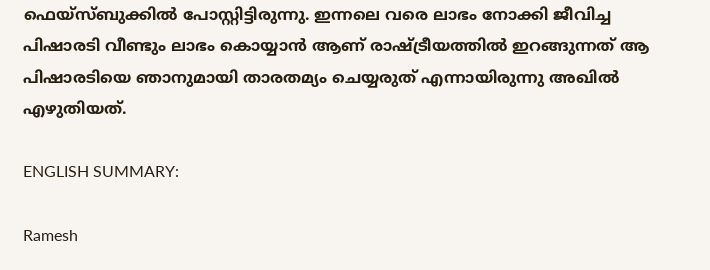ഫെയ്സ്ബുക്കില്‍ പോസ്റ്റിട്ടിരുന്നു. ഇന്നലെ വരെ ലാഭം നോക്കി ജീവിച്ച പിഷാരടി വീണ്ടും ലാഭം കൊയ്യാൻ ആണ് രാഷ്ട്രീയത്തിൽ ഇറങ്ങുന്നത് ആ പിഷാരടിയെ ഞാനുമായി താരതമ്യം ചെയ്യരുത് എന്നായിരുന്നു അഖില്‍ എഴുതിയത്.

ENGLISH SUMMARY:

Ramesh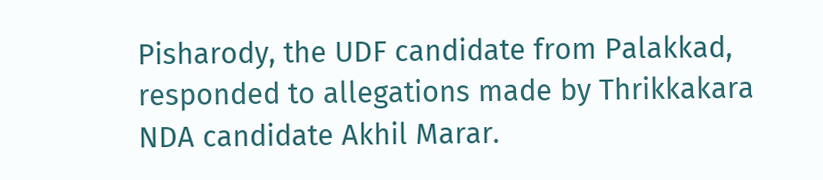Pisharody, the UDF candidate from Palakkad, responded to allegations made by Thrikkakara NDA candidate Akhil Marar.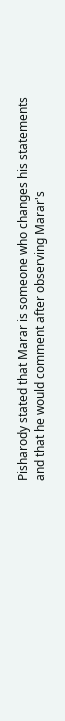Pisharody stated that Marar is someone who changes his statements and that he would comment after observing Marar's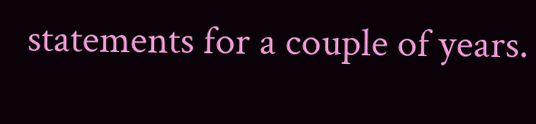statements for a couple of years.